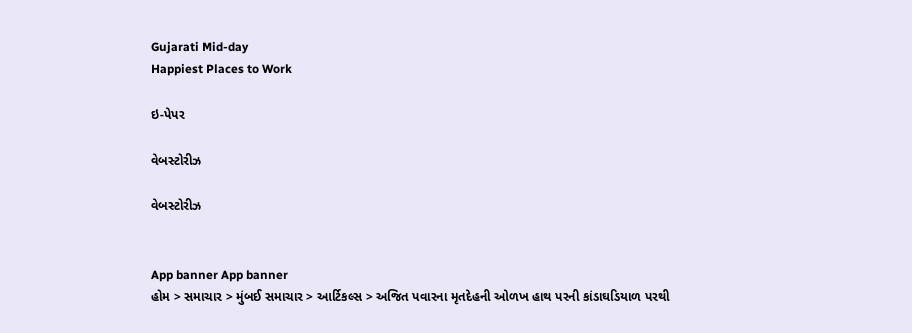Gujarati Mid-day
Happiest Places to Work

ઇ-પેપર

વેબસ્ટોરીઝ

વેબસ્ટોરીઝ


App banner App banner
હોમ > સમાચાર > મુંબઈ સમાચાર > આર્ટિકલ્સ > અજિત પવારના મૃતદેહની ઓળખ હાથ પરની કાંડાઘડિયાળ પરથી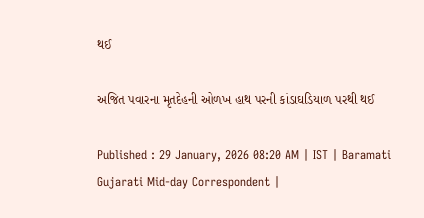થઈ

અજિત પવારના મૃતદેહની ઓળખ હાથ પરની કાંડાઘડિયાળ પરથી થઈ

Published : 29 January, 2026 08:20 AM | IST | Baramati
Gujarati Mid-day Correspondent |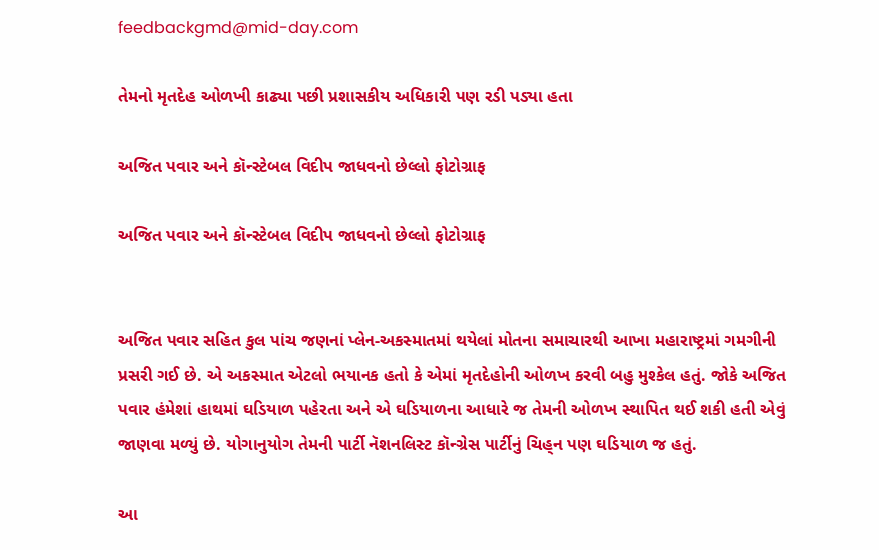feedbackgmd@mid-day.com

તેમનો મૃતદેહ ઓળખી કાઢ્યા પછી પ્રશાસકીય અધિકારી પણ રડી પડ્યા હતા

અજિત પવાર અને કૉન્સ્ટેબલ વિદીપ જાધવનો છેલ્લો ફોટોગ્રાફ

અજિત પવાર અને કૉન્સ્ટેબલ વિદીપ જાધવનો છેલ્લો ફોટોગ્રાફ


અજિત પવાર સહિત કુલ પાંચ જણનાં પ્લેન-અકસ્માતમાં થયેલાં મોતના સમાચારથી આખા મહારાષ્ટ્રમાં ગમગીની પ્રસરી ગઈ છે. એ અકસ્માત એટલો ભયાનક હતો કે એમાં મૃતદેહોની ઓળખ કરવી બહુ મુશ્કેલ હતું. જોકે અજિત પવાર હંમેશાં હાથમાં ઘડિયાળ પહેરતા અને એ ઘડિયાળના આધારે જ તેમની ઓળખ સ્થાપિત થઈ શકી હતી એવું જાણવા મળ્યું છે. યોગાનુયોગ તેમની પાર્ટી નૅશનલિસ્ટ કૉન્ગ્રેસ પાર્ટીનું ચિહ‍્ન પણ ઘડિયાળ જ હતું.

આ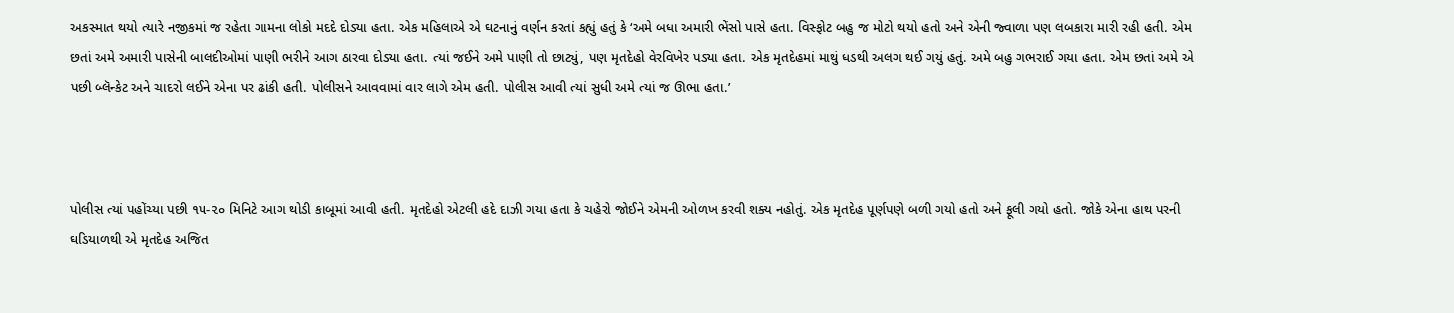અકસ્માત થયો ત્યારે નજીકમાં જ રહેતા ગામના લોકો મદદે દોડ્યા હતા. એક મહિલાએ એ ઘટનાનું વર્ણન કરતાં કહ્યું હતું કે ‘અમે બધા અમારી ભેંસો પાસે હતા. વિસ્ફોટ બહુ જ મોટો થયો હતો અને એની જ્વાળા પણ લબકારા મારી રહી હતી. એમ છતાં અમે અમારી પાસેની બાલદીઓમાં પાણી ભરીને આગ ઠારવા દોડ્યા હતા. ત્યાં જઈને અમે પાણી તો છાટ્યું, પણ મૃતદેહો વેરવિખેર પડ્યા હતા. એક મૃતદેહમાં માથું ધડથી અલગ થઈ ગયું હતું. અમે બહુ ગભરાઈ ગયા હતા. એમ છતાં અમે એ પછી બ્લૅન્કેટ અને ચાદરો લઈને એના પર ઢાંકી હતી. પોલીસને આવવામાં વાર લાગે એમ હતી. પોલીસ આવી ત્યાં સુધી અમે ત્યાં જ ઊભા હતા.’



પોલીસ ત્યાં પહોંચ્યા પછી ૧૫-૨૦ મિનિટે આગ થોડી કાબૂમાં આવી હતી. મૃતદેહો એટલી હદે દાઝી ગયા હતા કે ચહેરો જોઈને એમની ઓળખ કરવી શક્ય નહોતું. એક મૃતદેહ પૂર્ણપણે બળી ગયો હતો અને ફૂલી ગયો હતો. જોકે એના હાથ પરની ઘડિયાળથી એ મૃતદેહ અજિત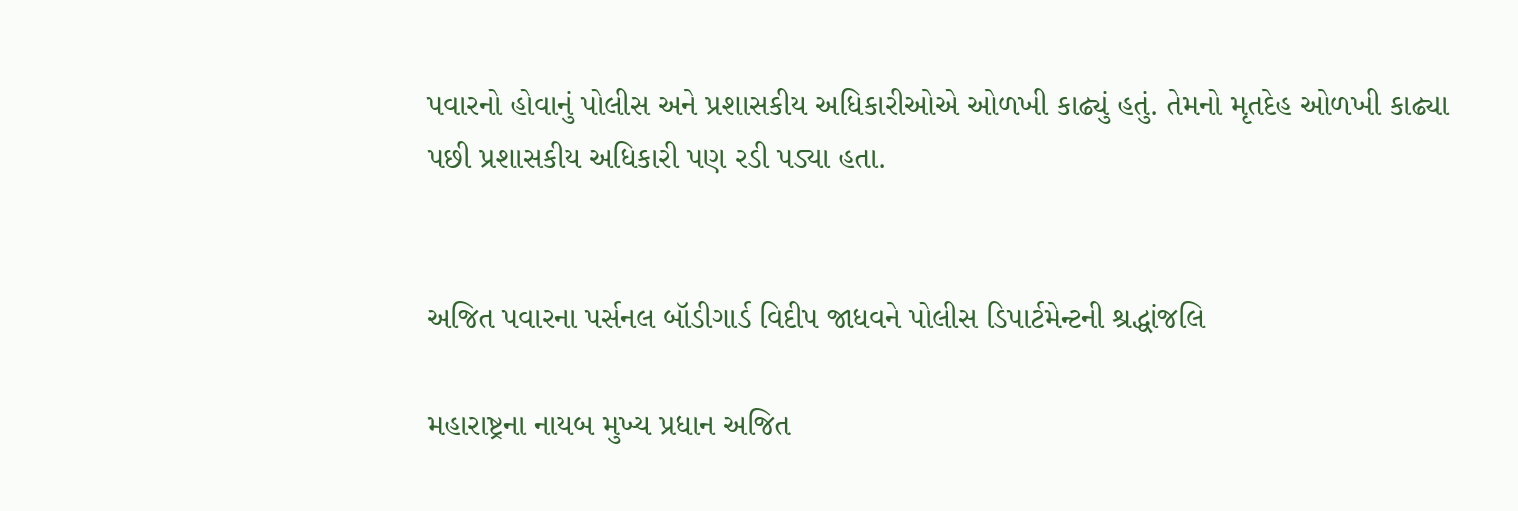પવારનો હોવાનું પોલીસ અને પ્રશાસકીય અધિકારીઓએ ઓળખી કાઢ્યું હતું. તેમનો મૃતદેહ ઓળખી કાઢ્યા પછી પ્રશાસકીય અધિકારી પણ રડી પડ્યા હતા.


અજિત પવારના પર્સનલ બૉડીગાર્ડ વિદીપ જાધવને પોલીસ ડિપાર્ટમેન્ટની શ્રદ્ધાંજલિ

મહારાષ્ટ્રના નાયબ મુખ્ય પ્રધાન અજિત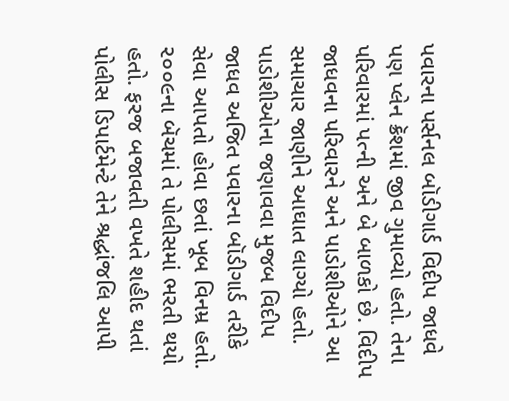પવારના પર્સનલ બૉડીગાર્ડ વિદીપ જાધવે પણ પ્લેન ક્રૅશમાં જીવ ગુમાવ્યો હતો. તેના પરિવારમાં પત્ની અને બે બાળકો છે. વિદીપ જાધવના પરિવારને અને પાડોશીઓને આ સમાચાર જાણીને આઘાત લાગ્યો હતો. પાડોશીઓના જણાવવા મુજબ વિદીપ જાધવ અજિત પવારના બૉડીગાર્ડ તરીકે સેવા આપતો હોવા છતાં ખૂબ વિનમ્ર હતો. ૨૦૦૯ના બૅચમાં તે પોલીસમાં ભરતી થયો હતો. ફરજ બજાવતી વખતે શહીદ થતાં પોલીસ ડિપાર્ટમેન્ટે તેને શ્રદ્ધાંજલિ આપી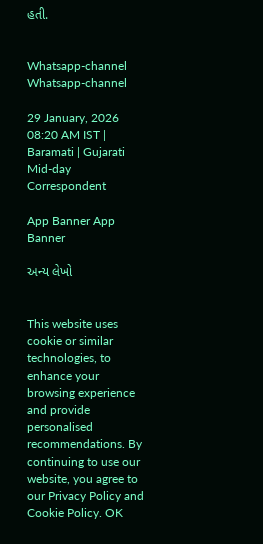હતી.


Whatsapp-channel Whatsapp-channel

29 January, 2026 08:20 AM IST | Baramati | Gujarati Mid-day Correspondent

App Banner App Banner

અન્ય લેખો


This website uses cookie or similar technologies, to enhance your browsing experience and provide personalised recommendations. By continuing to use our website, you agree to our Privacy Policy and Cookie Policy. OK